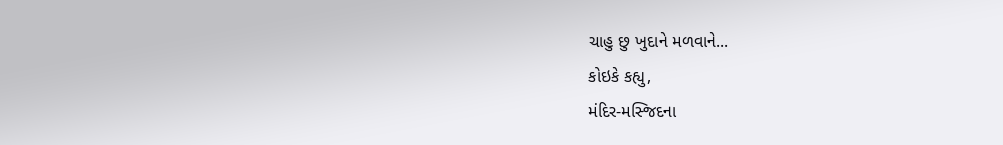ચાહુ છુ ખુદાને મળવાને...
કોઇકે કહ્યુ,
મંદિર-મસ્જિદના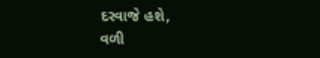દરવાજે હશે,
વળી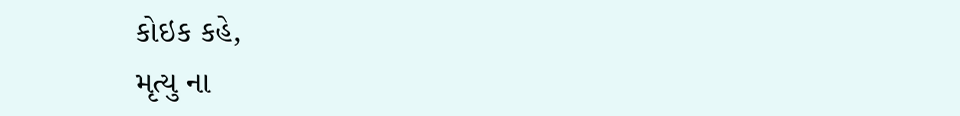કોઇક કહે,
મૃત્યુ ના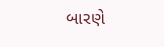બારણે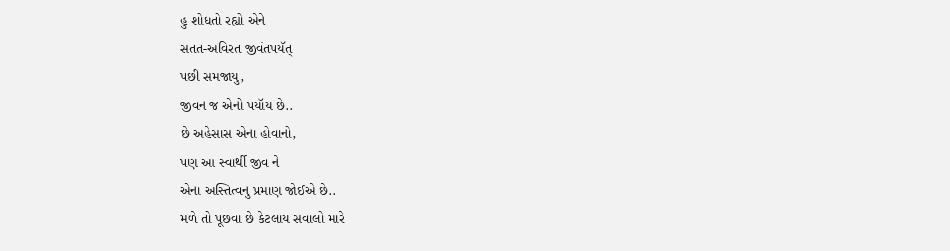હુ શોધતો રહ્યો એને
સતત-અવિરત જીવંતપયૅત્
પછી સમજાયુ,
જીવન જ એનો પયૉય છે..
છે અહેસાસ એના હોવાનો,
પણ આ સ્વાર્થી જીવ ને
એના અસ્તિત્વનુ પ્રમાણ જોઈએ છે..
મળે તો પૂછવા છે કેટલાય સવાલો મારે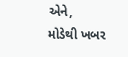એને,
મોડેથી ખબર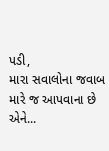પડી,
મારા સવાલોના જવાબ મારે જ આપવાના છે એને...